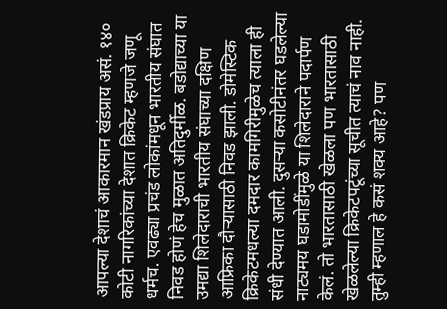आपल्या देशाचं आकारमान खंडप्राय असं. १४० कोटी नागरिकांच्या देशात क्रिकेट म्हणजे जणू धर्मच. एवढ्या प्रचंड लोकांमधून भारतीय संघात निवड होणं हेच मुळात अतिदुर्मीळ. बडोद्याच्या या उमद्या शिलेदाराची भारतीय संघाच्या दक्षिण आफ्रिका दौऱ्यासाठी निवड झाली. डोमेस्टिक क्रिकेटमधल्या दमदार कामगिरीमुळेच त्याला ही संधी देण्यात आली. दुसऱ्या कसोटीनंतर घडलेल्या नाट्यमय घडामोडींमुळे या शिलेदाराने पदार्पण केलं. तो भारतासाठी खेळला पण भारतासाठी खेळलेल्या क्रिकेटपटूंच्या सूचीत त्याचं नाव नाही. तुम्ही म्हणाल हे कसं शक्य आहे? पण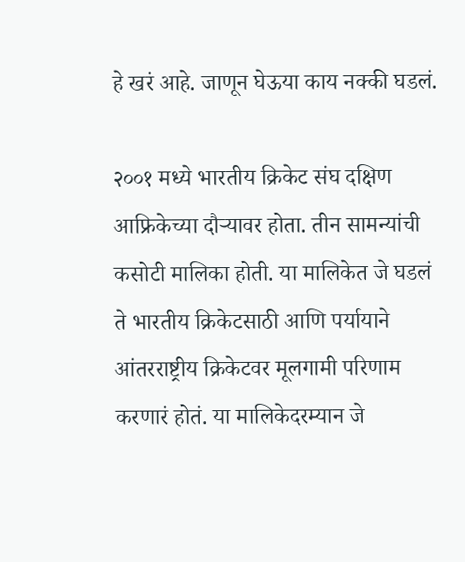हे खरं आहे. जाणून घेऊया काय नक्की घडलं.

२००१ मध्ये भारतीय क्रिकेट संघ दक्षिण आफ्रिकेच्या दौऱ्यावर होता. तीन सामन्यांची कसोटी मालिका होती. या मालिकेत जे घडलं ते भारतीय क्रिकेटसाठी आणि पर्यायाने आंतरराष्ट्रीय क्रिकेटवर मूलगामी परिणाम करणारं होतं. या मालिकेदरम्यान जे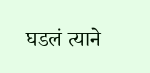घडलं त्याने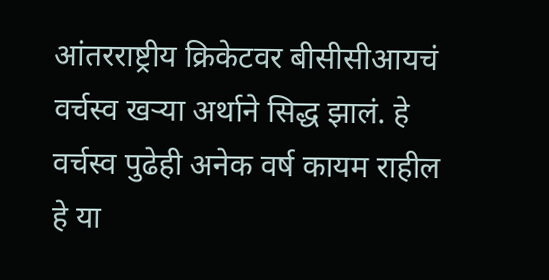आंतरराष्ट्रीय क्रिकेटवर बीसीसीआयचं वर्चस्व खऱ्या अर्थाने सिद्ध झालं. हे वर्चस्व पुढेही अनेक वर्ष कायम राहील हे या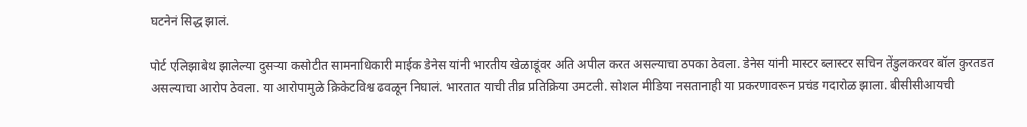घटनेनं सिद्ध झालं.

पोर्ट एलिझाबेथ झालेल्या दुसऱ्या कसोटीत सामनाधिकारी माईक डेनेस यांनी भारतीय खेळाडूंवर अति अपील करत असल्याचा ठपका ठेवला. डेनेस यांनी मास्टर ब्लास्टर सचिन तेंडुलकरवर बॉल कुरतडत असल्याचा आरोप ठेवला. या आरोपामुळे क्रिकेटविश्व ढवळून निघालं. भारतात याची तीव्र प्रतिक्रिया उमटली. सोशल मीडिया नसतानाही या प्रकरणावरून प्रचंड गदारोळ झाला. बीसीसीआयची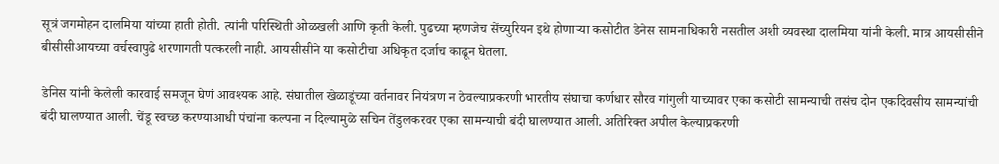सूत्रं जगमोहन दालमिया यांच्या हाती होती. त्यांनी परिस्थिती ओळखली आणि कृती केली. पुढच्या म्हणजेच सेंच्युरियन इथे होणाऱ्या कसोटीत डेनेस सामनाधिकारी नसतील अशी व्यवस्था दालमिया यांनी केली. मात्र आयसीसीने बीसीसीआयच्या वर्चस्वापुढे शरणागती पत्करली नाही. आयसीसीने या कसोटीचा अधिकृत दर्जाच काढून घेतला.

डेनिस यांनी केलेली कारवाई समजून घेणं आवश्यक आहे. संघातील खेळाडूंच्या वर्तनावर नियंत्रण न ठेवल्याप्रकरणी भारतीय संघाचा कर्णधार सौरव गांगुली याच्यावर एका कसोटी सामन्याची तसंच दोन एकदिवसीय सामन्यांची बंदी घालण्यात आली. चेंडू स्वच्छ करण्याआधी पंचांना कल्पना न दिल्यामुळे सचिन तेंडुलकरवर एका सामन्याची बंदी घालण्यात आली. अतिरिक्त अपील केल्याप्रकरणी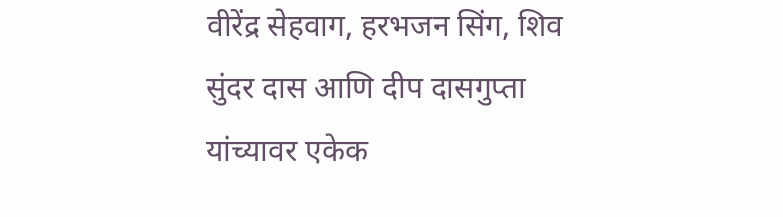वीरेंद्र सेहवाग, हरभजन सिंग, शिव सुंदर दास आणि दीप दासगुप्ता यांच्यावर एकेक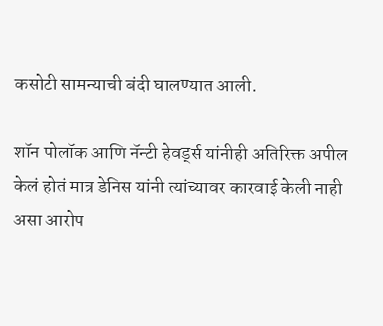कसोटी सामन्याची बंदी घालण्यात आली.

शॉन पोलॉक आणि नॅन्टी हेवर्ड्स यांनीही अतिरिक्त अपील केलं होतं मात्र डेनिस यांनी त्यांच्यावर कारवाई केली नाही असा आरोप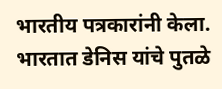भारतीय पत्रकारांनी केला. भारतात डेनिस यांचे पुतळे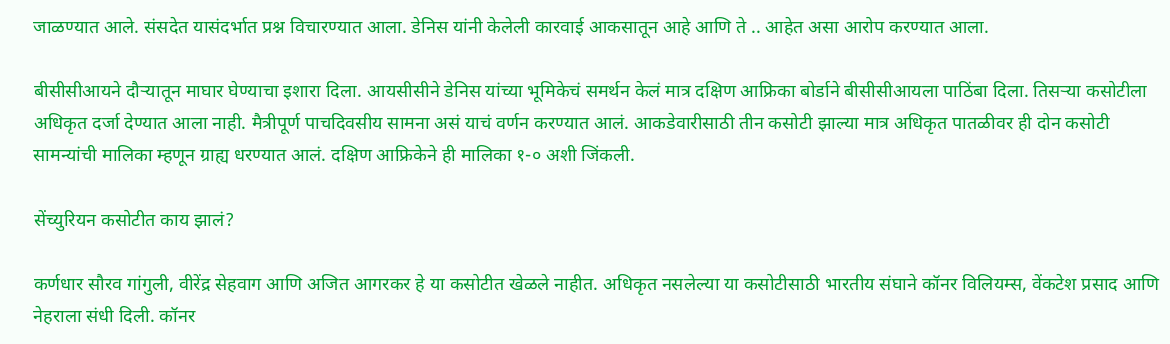जाळण्यात आले. संसदेत यासंदर्भात प्रश्न विचारण्यात आला. डेनिस यांनी केलेली कारवाई आकसातून आहे आणि ते .. आहेत असा आरोप करण्यात आला.

बीसीसीआयने दौऱ्यातून माघार घेण्याचा इशारा दिला. आयसीसीने डेनिस यांच्या भूमिकेचं समर्थन केलं मात्र दक्षिण आफ्रिका बोर्डाने बीसीसीआयला पाठिंबा दिला. तिसऱ्या कसोटीला अधिकृत दर्जा देण्यात आला नाही. मैत्रीपूर्ण पाचदिवसीय सामना असं याचं वर्णन करण्यात आलं. आकडेवारीसाठी तीन कसोटी झाल्या मात्र अधिकृत पातळीवर ही दोन कसोटी सामन्यांची मालिका म्हणून ग्राह्य धरण्यात आलं. दक्षिण आफ्रिकेने ही मालिका १-० अशी जिंकली.

सेंच्युरियन कसोटीत काय झालं?

कर्णधार सौरव गांगुली, वीरेंद्र सेहवाग आणि अजित आगरकर हे या कसोटीत खेळले नाहीत. अधिकृत नसलेल्या या कसोटीसाठी भारतीय संघाने कॉनर विलियम्स, वेंकटेश प्रसाद आणि नेहराला संधी दिली. कॉनर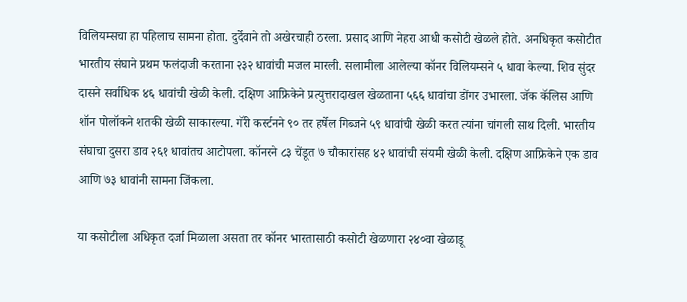विलियम्सचा हा पहिलाच सामना होता. दुर्देवाने तो अखेरचाही ठरला. प्रसाद आणि नेहरा आधी कसोटी खेळले होते. अनधिकृत कसोटीत भारतीय संघाने प्रथम फलंदाजी करताना २३२ धावांची मजल मारली. सलामीला आलेल्या कॉनर विलियम्सने ५ धावा केल्या. शिव सुंदर दासने सर्वाधिक ४६ धावांची खेळी केली. दक्षिण आफ्रिकेने प्रत्युत्तरादाखल खेळताना ५६६ धावांचा डोंगर उभारला. जॅक कॅलिस आणि शॉन पोलॉकने शतकी खेळी साकारल्या. गॅरी कर्स्टनने ९० तर हर्षेल गिब्जने ५९ धावांची खेळी करत त्यांना चांगली साथ दिली. भारतीय संघाचा दुसरा डाव २६१ धावांतच आटोपला. कॉनरने ८३ चेंडूत ७ चौकारांसह ४२ धावांची संयमी खेळी केली. दक्षिण आफ्रिकेने एक डाव आणि ७३ धावांनी सामना जिंकला.

या कसोटीला अधिकृत दर्जा मिळाला असता तर कॉनर भारतासाठी कसोटी खेळणारा २४०वा खेळाडू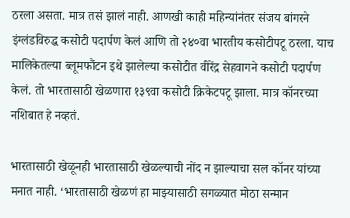ठरला असता. मात्र तसं झालं नाही. आणखी काही महिन्यांनंतर संजय बांगरने इंग्लंडविरुद्ध कसोटी पदार्पण केलं आणि तो २४०वा भारतीय कसोटीपटू ठरला. याच मालिकेतल्या ब्लूमफौंटन इथे झालेल्या कसोटीत वीरेंद्र सेहवागने कसोटी पदार्पण केलं. तो भारतासाठी खेळणारा १३९वा कसोटी क्रिकेटपटू झाला. मात्र कॉनरच्या नशिबात हे नव्हतं.

भारतासाठी खेळूनही भारतासाठी खेळल्याची नोंद न झाल्याचा सल कॉनर यांच्या मनात नाही. ‘भारतासाठी खेळणं हा माझ्यासाठी सगळ्यात मोठा सन्मान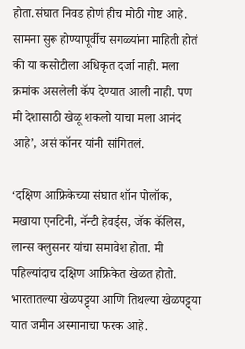होता.संघात निवड होणं हीच मोठी गोष्ट आहे. सामना सुरू होण्यापूर्वीच सगळ्यांना माहिती होतं की या कसोटीला अधिकृत दर्जा नाही. मला क्रमांक असलेली कॅप देण्यात आली नाही. पण मी देशासाठी खेळू शकलो याचा मला आनंद आहे’, असं कॉनर यांनी सांगितलं.

‘दक्षिण आफ्रिकेच्या संघात शॉन पोलॉक, मखाया एनटिनी, नॅन्टी हेवर्ड्स, जॅक कॅलिस, लान्स क्लुसनर यांचा समावेश होता. मी पहिल्यांदाच दक्षिण आफ्रिकेत खेळत होतो. भारतातल्या खेळपट्ट्या आणि तिथल्या खेळपट्ट्या यात जमीन अस्मानाचा फरक आहे.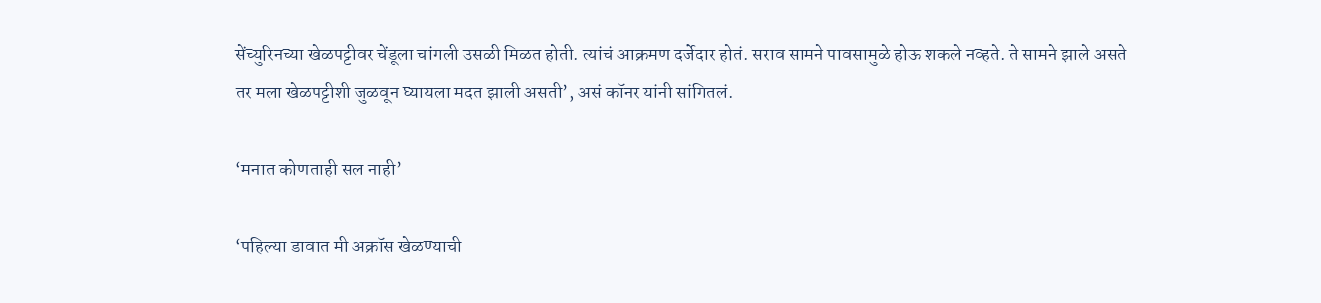सेंच्युरिनच्या खेळपट्टीवर चेंडूला चांगली उसळी मिळत होती. त्यांचं आक्रमण दर्जेदार होतं. सराव सामने पावसामुळे होऊ शकले नव्हते. ते सामने झाले असते तर मला खेळपट्टीशी जुळवून घ्यायला मदत झाली असती’, असं कॉनर यांनी सांगितलं.

‘मनात कोणताही सल नाही’

‘पहिल्या डावात मी अक्रॉस खेळण्याची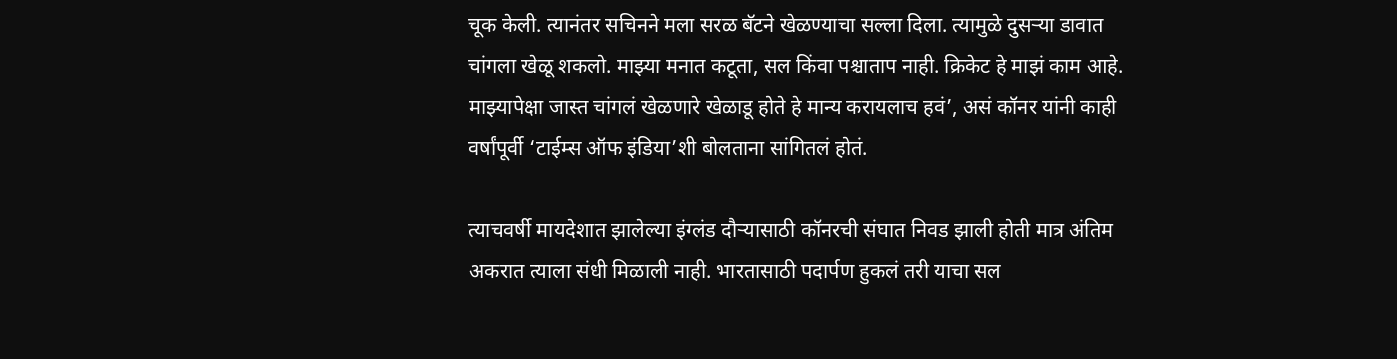चूक केली. त्यानंतर सचिनने मला सरळ बॅटने खेळण्याचा सल्ला दिला. त्यामुळे दुसऱ्या डावात चांगला खेळू शकलो. माझ्या मनात कटूता, सल किंवा पश्चाताप नाही. क्रिकेट हे माझं काम आहे. माझ्यापेक्षा जास्त चांगलं खेळणारे खेळाडू होते हे मान्य करायलाच हवं’, असं कॉनर यांनी काही वर्षांपूर्वी ‘टाईम्स ऑफ इंडिया’शी बोलताना सांगितलं होतं.

त्याचवर्षी मायदेशात झालेल्या इंग्लंड दौऱ्यासाठी कॉनरची संघात निवड झाली होती मात्र अंतिम अकरात त्याला संधी मिळाली नाही. भारतासाठी पदार्पण हुकलं तरी याचा सल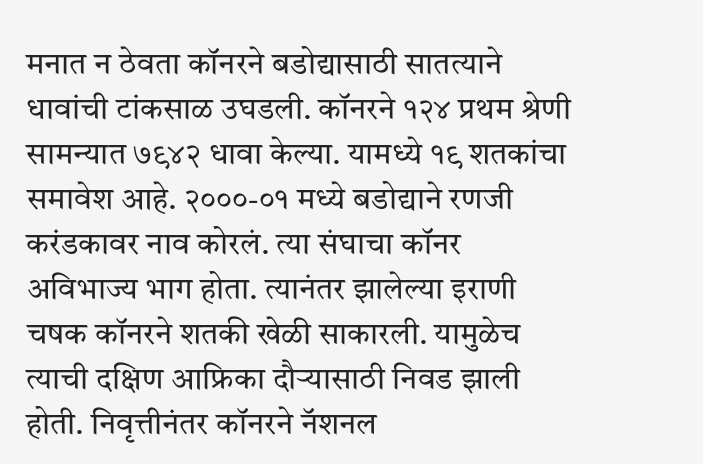मनात न ठेवता कॉनरने बडोद्यासाठी सातत्याने धावांची टांकसाळ उघडली. कॉनरने १२४ प्रथम श्रेणी सामन्यात ७९४२ धावा केल्या. यामध्ये १९ शतकांचा समावेश आहे. २०००-०१ मध्ये बडोद्याने रणजी करंडकावर नाव कोरलं. त्या संघाचा कॉनर अविभाज्य भाग होता. त्यानंतर झालेल्या इराणी चषक कॉनरने शतकी खेळी साकारली. यामुळेच त्याची दक्षिण आफ्रिका दौऱ्यासाठी निवड झाली होती. निवृत्तीनंतर कॉनरने नॅशनल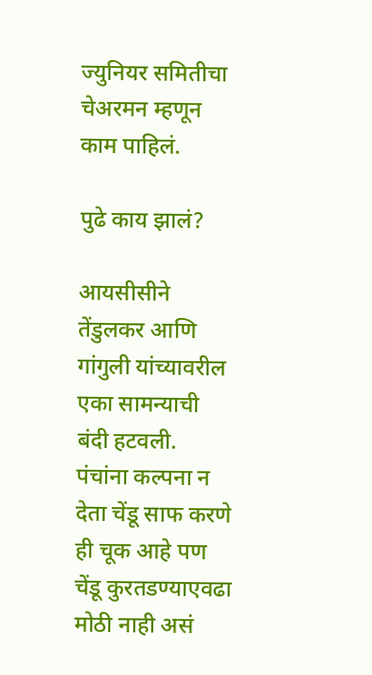ज्युनियर समितीचा चेअरमन म्हणून काम पाहिलं.

पुढे काय झालं?

आयसीसीने तेंडुलकर आणि गांगुली यांच्यावरील एका सामन्याची बंदी हटवली. पंचांना कल्पना न देता चेंडू साफ करणे ही चूक आहे पण चेंडू कुरतडण्याएवढा मोठी नाही असं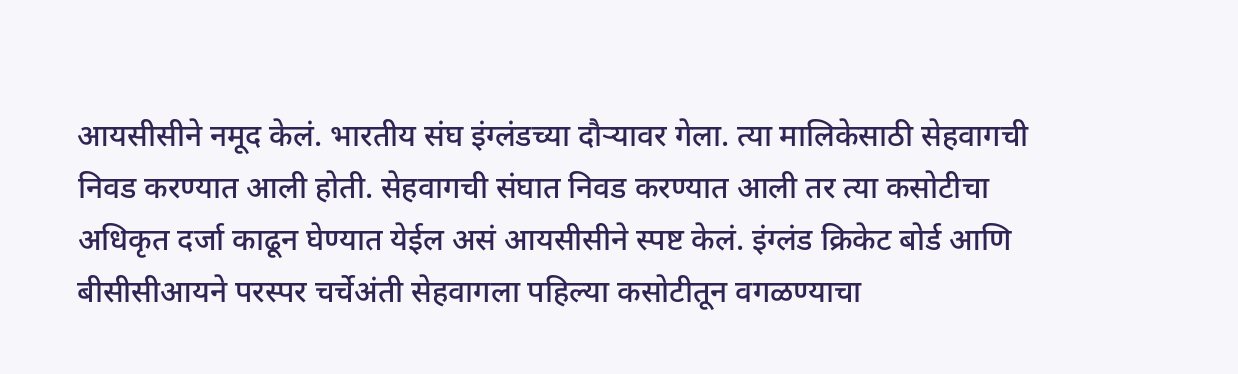आयसीसीने नमूद केलं. भारतीय संघ इंग्लंडच्या दौऱ्यावर गेला. त्या मालिकेसाठी सेहवागची निवड करण्यात आली होती. सेहवागची संघात निवड करण्यात आली तर त्या कसोटीचा अधिकृत दर्जा काढून घेण्यात येईल असं आयसीसीने स्पष्ट केलं. इंग्लंड क्रिकेट बोर्ड आणि बीसीसीआयने परस्पर चर्चेअंती सेहवागला पहिल्या कसोटीतून वगळण्याचा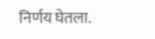निर्णय घेतला.